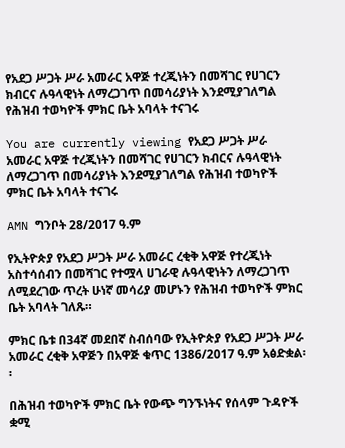የአደጋ ሥጋት ሥራ አመራር አዋጅ ተረጂነትን በመሻገር የሀገርን ክብርና ሉዓላዊነት ለማረጋገጥ በመሳሪያነት እንደሚያገለግል የሕዝብ ተወካዮች ምክር ቤት አባላት ተናገሩ

You are currently viewing የአደጋ ሥጋት ሥራ አመራር አዋጅ ተረጂነትን በመሻገር የሀገርን ክብርና ሉዓላዊነት ለማረጋገጥ በመሳሪያነት እንደሚያገለግል የሕዝብ ተወካዮች ምክር ቤት አባላት ተናገሩ

AMN ግንቦት 28/2017 ዓ.ም

የኢትዮጵያ የአደጋ ሥጋት ሥራ አመራር ረቂቅ አዋጅ የተረጂነት አስተሳሰብን በመሻገር የተሟላ ሀገራዊ ሉዓላዊነትን ለማረጋገጥ ለሚደረገው ጥረት ሁነኛ መሳሪያ መሆኑን የሕዝብ ተወካዮች ምክር ቤት አባላት ገለጹ።

ምክር ቤቱ በ34ኛ መደበኛ ስብሰባው የኢትዮጵያ የአደጋ ሥጋት ሥራ አመራር ረቂቅ አዋጅን በአዋጅ ቁጥር 1386/2017 ዓ.ም አፅድቋል፡፡

በሕዝብ ተወካዮች ምክር ቤት የውጭ ግንኙነትና የሰላም ጉዳዮች ቋሚ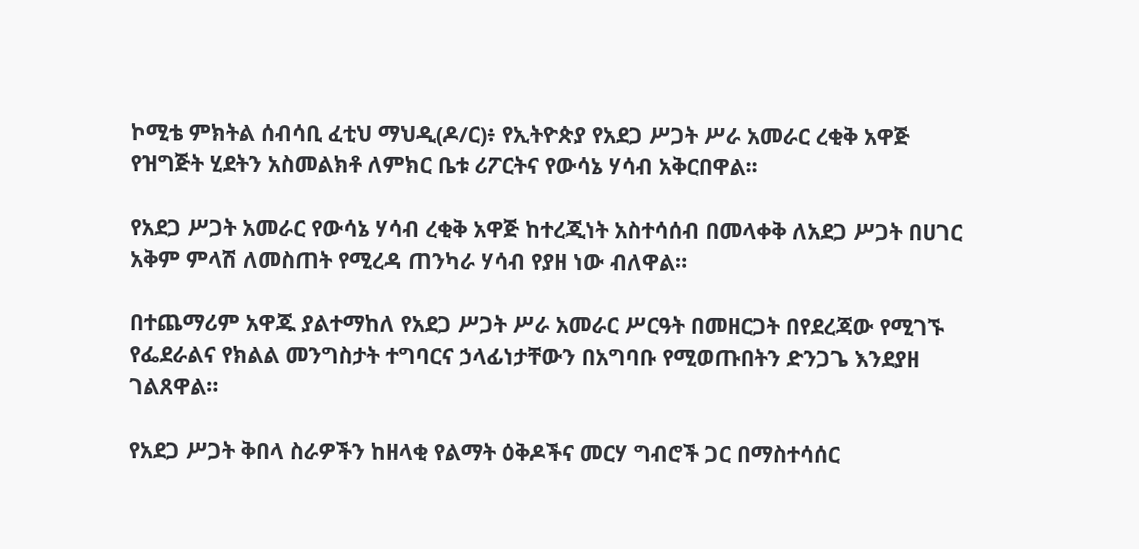ኮሚቴ ምክትል ሰብሳቢ ፈቲህ ማህዲ(ዶ/ር)፥ የኢትዮጵያ የአደጋ ሥጋት ሥራ አመራር ረቂቅ አዋጅ የዝግጅት ሂደትን አስመልክቶ ለምክር ቤቱ ሪፖርትና የውሳኔ ሃሳብ አቅርበዋል፡፡

የአደጋ ሥጋት አመራር የውሳኔ ሃሳብ ረቂቅ አዋጅ ከተረጂነት አስተሳሰብ በመላቀቅ ለአደጋ ሥጋት በሀገር አቅም ምላሽ ለመስጠት የሚረዳ ጠንካራ ሃሳብ የያዘ ነው ብለዋል።

በተጨማሪም አዋጁ ያልተማከለ የአደጋ ሥጋት ሥራ አመራር ሥርዓት በመዘርጋት በየደረጃው የሚገኙ የፌደራልና የክልል መንግስታት ተግባርና ኃላፊነታቸውን በአግባቡ የሚወጡበትን ድንጋጌ እንደያዘ ገልጸዋል።

የአደጋ ሥጋት ቅበላ ስራዎችን ከዘላቂ የልማት ዕቅዶችና መርሃ ግብሮች ጋር በማስተሳሰር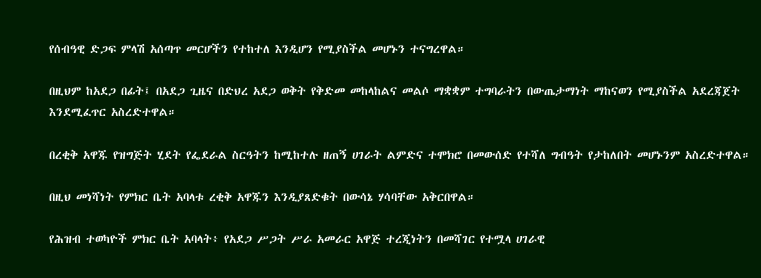የሰብዓዊ ድጋፍ ምላሽ አሰጣጥ መርሆችን የተከተለ እንዲሆን የሚያስችል መሆኑን ተናግረዋል።

በዚህም ከአደጋ በፊት፤ በአደጋ ጊዜና በድህረ አደጋ ወቅት የቅድመ መከላከልና መልሶ ማቋቋም ተግባራትን በውጤታማነት ማከናወን የሚያስችል አደረጃጀት እንደሚፈጥር አስረድተዋል።

በረቂቅ አዋጁ የዝግጅት ሂደት የፌደራል ስርዓትን ከሚከተሉ ዘጠኝ ሀገራት ልምድና ተሞክሮ በመውሰድ የተሻለ ግብዓት የታከለበት መሆኑንም አስረድተዋል።

በዚህ መነሻነት የምክር ቤት አባላቱ ረቂቅ አዋጁን እንዲያጸድቁት በውሳኔ ሃሳባቸው አቅርበዋል።

የሕዝብ ተወካዮች ምክር ቤት አባላት፥ የአደጋ ሥጋት ሥራ አመራር አዋጅ ተረጂነትን በመሻገር የተሟላ ሀገራዊ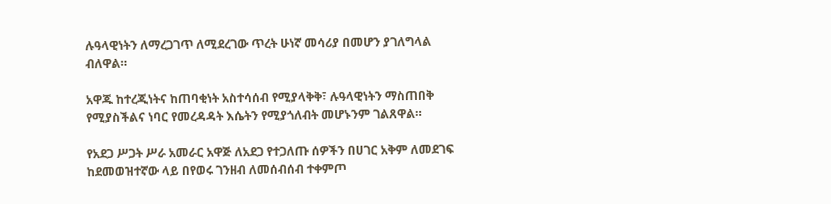ሉዓላዊነትን ለማረጋገጥ ለሚደረገው ጥረት ሁነኛ መሳሪያ በመሆን ያገለግላል ብለዋል።

አዋጁ ከተረጂነትና ከጠባቂነት አስተሳሰብ የሚያላቅቅ፣ ሉዓላዊነትን ማስጠበቅ የሚያስችልና ነባር የመረዳዳት እሴትን የሚያጎለብት መሆኑንም ገልጸዋል።

የአደጋ ሥጋት ሥራ አመራር አዋጅ ለአደጋ የተጋለጡ ሰዎችን በሀገር አቅም ለመደገፍ ከደመወዝተኛው ላይ በየወሩ ገንዘብ ለመሰብሰብ ተቀምጦ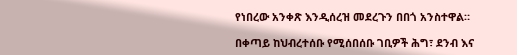የነበረው አንቀጽ እንዲሰረዝ መደረጉን በበጎ አንስተዋል።

በቀጣይ ከህብረተሰቡ የሚሰበሰቡ ገቢዎች ሕግ፣ ደንብ እና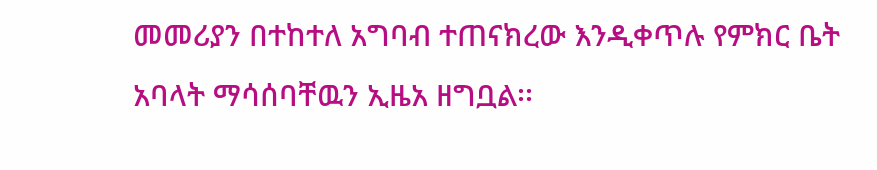መመሪያን በተከተለ አግባብ ተጠናክረው እንዲቀጥሉ የምክር ቤት አባላት ማሳሰባቸዉን ኢዜአ ዘግቧል፡፡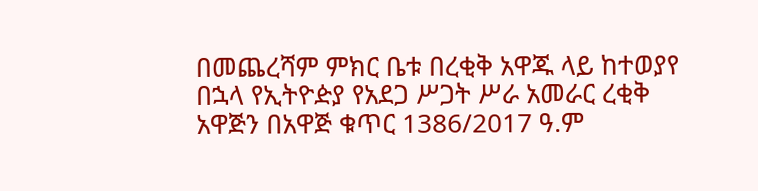በመጨረሻም ምክር ቤቱ በረቂቅ አዋጁ ላይ ከተወያየ በኋላ የኢትዮዽያ የአደጋ ሥጋት ሥራ አመራር ረቂቅ አዋጅን በአዋጅ ቁጥር 1386/2017 ዓ.ም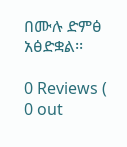በሙሉ ድምፅ አፅድቋል፡፡

0 Reviews ( 0 out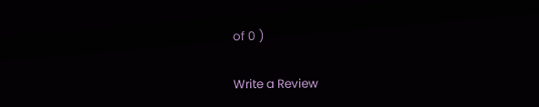of 0 )

Write a Review